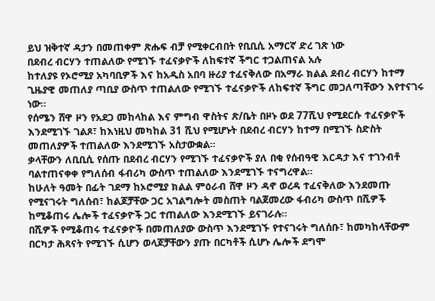ይህ ዝቅተኛ ዳታን በመጠቀም ጽሑፍ ብቻ የሚቀርብበት የቢቢሲ አማርኛ ድረ ገጽ ነው
በደብረ ብርሃን ተጠልለው የሚገኙ ተፈናቃዮች ለከፍተኛ ችግር ተጋልጠናል አሉ
ከተለያዩ የኦሮሚያ አካባቢዎች እና ከአዲስ አበባ ዙሪያ ተፈናቅለው በአማራ ክልል ደብረ ብርሃን ከተማ ጊዜያዊ መጠለያ ጣቢያ ውስጥ ተጠልለው የሚገኙ ተፈናቃዮች ለከፍተኛ ችግር መጋለጣቸውን እየተናገሩ ነው።
የሰሜን ሸዋ ዞን የአደጋ መከላከል እና ምግብ ዋስትና ጽ/ቤት በዞኑ ወደ 77ሺህ የሚደርሱ ተፈናቃዮች እንደሚገኙ ገልጾ፣ ከእነዚህ መካከል 31 ሺህ የሚሆኑት በደብረ ብርሃን ከተማ በሚገኙ ስድስት መጠለያዎች ተጠልለው እንደሚገኙ አስታውቋል።
ቃላቸውን ለቢቢሲ የሰጡ በደብረ ብርሃን የሚገኙ ተፈናቃዮች ያለ በቂ የሰብዓዊ እርዳታ እና ተገንብቶ ባልተጠናቀቀ የግለሰብ ፋብሪካ ውስጥ ተጠልለው እንደሚገኙ ተናግረዋል።
ከሁለት ዓመት በፊት ገደማ ከኦሮሚያ ክልል ምዕራብ ሸዋ ዞን ዳኖ ወረዳ ተፈናቅለው እንደመጡ የሚናገሩት ግለሰብ፣ ከልጆቻቸው ጋር አገልግሎት መስጠት ባልጀመረው ፋብሪካ ውስጥ በሺዎች ከሚቆጠሩ ሌሎች ተፈናቃዮች ጋር ተጠልለው እንደሚገኙ ይናገራሉ።
በሺዎች የሚቆጠሩ ተፈናቃዮች በመጠለያው ውስጥ እንደሚገኙ የተናገሩት ግለሰቡ፣ ከመካከላቸውም በርካታ ሕጻናት የሚገኙ ሲሆን ወላጆቻቸውን ያጡ በርካቶች ሲሆኑ ሌሎች ደግሞ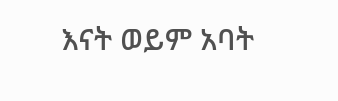እናት ወይም አባት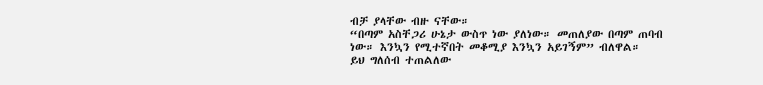ብቻ ያላቸው ብዙ ናቸው።
“በጣም አስቸጋሪ ሁኔታ ውስጥ ነው ያለነው። መጠለያው በጣም ጠባብ ነው። እንኳን የሚተኛበት መቆሚያ እንኳን አይገኝም” ብለዋል።
ይህ ግለሰብ ተጠልለው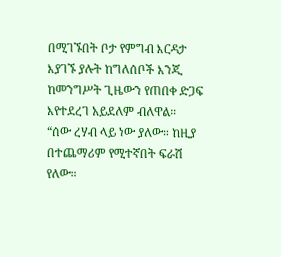በሚገኙበት ቦታ የምግብ እርዳታ እያገኙ ያሉት ከግለሰቦች እንጂ ከመንግሥት ጊዜውን የጠበቀ ድጋፍ እየተደረገ አይደለም ብለዋል።
“ሰው ረሃብ ላይ ነው ያለው። ከዚያ በተጨማሪም የሚተኛበት ፍራሽ የለው።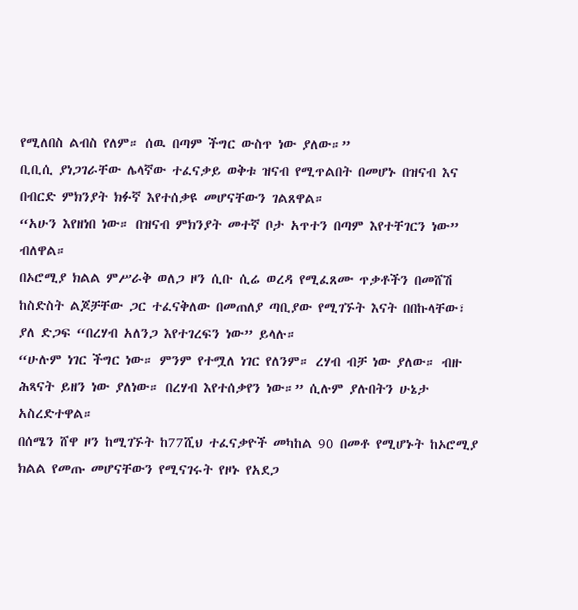የሚለበስ ልብስ የለም። ሰዉ በጣም ችግር ውስጥ ነው ያለው።”
ቢቢሲ ያነጋገራቸው ሌላኛው ተፈናቃይ ወቅቱ ዝናብ የሚጥልበት በመሆኑ በዝናብ እና በብርድ ምክንያት ክፉኛ እየተሰቃዩ መሆናቸውን ገልጸዋል።
“አሁን እየዘነበ ነው። በዝናብ ምክንያት መተኛ ቦታ አጥተን በጣም እየተቸገርን ነው” ብለዋል።
በኦሮሚያ ክልል ምሥራቅ ወለጋ ዞን ሲቡ ሲሬ ወረዳ የሚፈጸሙ ጥቃቶችን በመሸሽ ከስድስት ልጆቻቸው ጋር ተፈናቅለው በመጠለያ ጣቢያው የሚገኙት እናት በበኩላቸው፣ ያለ ድጋፍ “በረሃብ አለንጋ እየተገረፍን ነው” ይላሉ።
“ሁሉም ነገር ችግር ነው። ምንም የተሟለ ነገር የለንም። ረሃብ ብቻ ነው ያለው። ብዙ ሕጻናት ይዘን ነው ያለነው። በረሃብ እየተሰቃየን ነው።” ሲሉም ያሉበትን ሁኔታ አስረድተዋል።
በሰሜን ሸዋ ዞን ከሚገኙት ከ77ሺህ ተፈናቃዮች መካከል 90 በመቶ የሚሆኑት ከኦሮሚያ ክልል የመጡ መሆናቸውን የሚናገሩት የዞኑ የአደጋ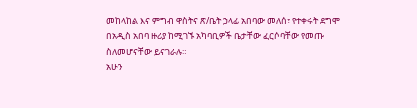መከላከል እና ምግብ ዋስትና ጽ/ቤት ኃላፊ አበባው መለሰ፣ የተቀሩት ደግሞ በአዲስ አበባ ዙሪያ ከሚገኙ አካባቢዎች ቤታቸው ፈርሶባቸው የመጡ ስለመሆናቸው ይናገራሉ።
አሁን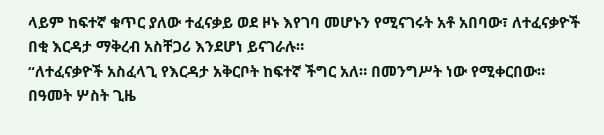ላይም ከፍተኛ ቁጥር ያለው ተፈናቃይ ወደ ዞኑ እየገባ መሆኑን የሚናገሩት አቶ አበባው፣ ለተፈናቃዮች በቂ እርዳታ ማቅረብ አስቸጋሪ እንደሆነ ይናገራሉ።
“ለተፈናቃዮች አስፈላጊ የእርዳታ አቅርቦት ከፍተኛ ችግር አለ። በመንግሥት ነው የሚቀርበው። በዓመት ሦስት ጊዜ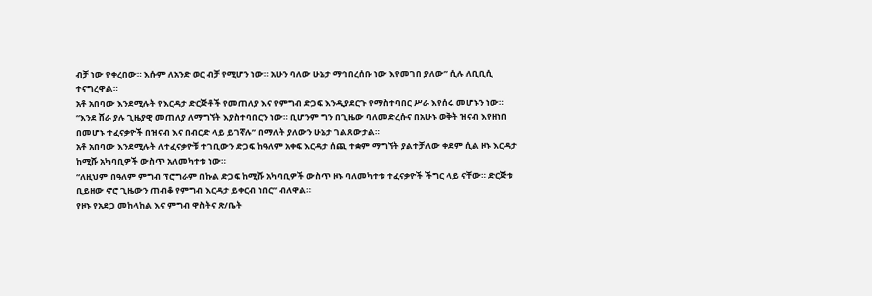ብቻ ነው የቀረበው። እሱም ለአንድ ወር ብቻ የሚሆን ነው። አሁን ባለው ሁኔታ ማኅበረሰቡ ነው እየመገበ ያለው” ሲሉ ለቢቢሲ ተናግረዋል።
አቶ አበባው እንደሚሉት የእርዳታ ድርጅቶች የመጠለያ እና የምግብ ድጋፍ እንዲያደርጉ የማስተባበር ሥራ እየሰሩ መሆኑን ነው።
“እንደ ሸራ ያሉ ጊዜያዊ መጠለያ ለማግኘት እያስተባበርን ነው። ቢሆንም ግን በጊዜው ባለመድረሱና በአሁኑ ወቅት ዝናብ እየዘነበ በመሆኑ ተፈናቃዮች በዝናብ እና በብርድ ላይ ይገኛሉ” በማለት ያለውን ሁኔታ ገልጸውታል።
አቶ አበባው እንደሚሉት ለተፈናቃዮቹ ተገቢውን ድጋፍ ከዓለም አቀፍ እርዳታ ሰጪ ተቋም ማግኘት ያልተቻለው ቀደም ሲል ዞኑ እርዳታ ከሚሹ አካባቢዎች ውስጥ አለመካተቱ ነው።
“ለዚህም በዓለም ምግብ ፕሮግራም በኩል ድጋፍ ከሚሹ አካባቢዎች ውስጥ ዞኑ ባለመካተቱ ተፈናቃዮች ችግር ላይ ናቸው። ድርጅቱ ቢይዘው ኖሮ ጊዜውን ጠብቆ የምግብ እርዳታ ይቀርብ ነበር” ብለዋል።
የዞኑ የአደጋ መከላከል እና ምግብ ዋስትና ጽ/ቤት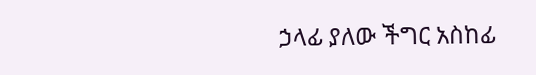ኃላፊ ያለው ችግር አስከፊ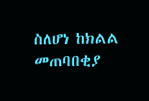ስለሆነ ከክልል መጠባበቂያ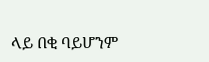ላይ በቂ ባይሆንም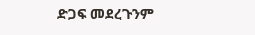ድጋፍ መደረጉንም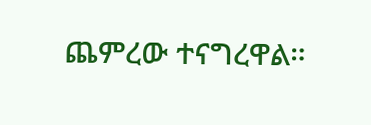ጨምረው ተናግረዋል።